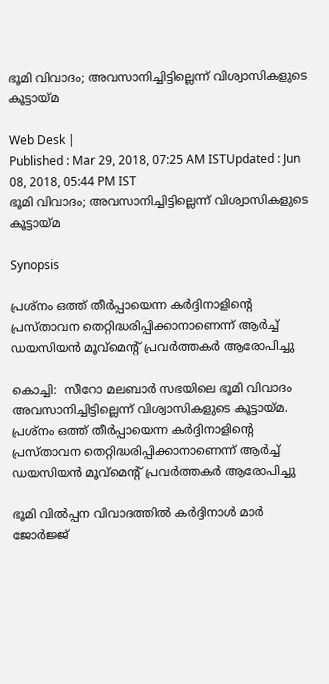ഭൂമി വിവാദം; അവസാനിച്ചിട്ടില്ലെന്ന് വിശ്വാസികളുടെ കൂട്ടായ്മ

Web Desk |
Published : Mar 29, 2018, 07:25 AM ISTUpdated : Jun 08, 2018, 05:44 PM IST
ഭൂമി വിവാദം; അവസാനിച്ചിട്ടില്ലെന്ന് വിശ്വാസികളുടെ കൂട്ടായ്മ

Synopsis

പ്രശ്‌നം ഒത്ത് തീര്‍പ്പായെന്ന കര്‍ദ്ദിനാളിന്റെ പ്രസ്താവന തെറ്റിദ്ധരിപ്പിക്കാനാണെന്ന് ആര്‍ച്ച് ഡയസിയന്‍ മൂവ്‌മെന്റ് പ്രവര്‍ത്തകര്‍ ആരോപിച്ചു

കൊച്ചി:  സീറോ മലബാര്‍ സഭയിലെ ഭൂമി വിവാദം അവസാനിച്ചിട്ടില്ലെന്ന് വിശ്വാസികളുടെ കൂട്ടായ്മ. പ്രശ്‌നം ഒത്ത് തീര്‍പ്പായെന്ന കര്‍ദ്ദിനാളിന്റെ പ്രസ്താവന തെറ്റിദ്ധരിപ്പിക്കാനാണെന്ന് ആര്‍ച്ച് ഡയസിയന്‍ മൂവ്‌മെന്റ് പ്രവര്‍ത്തകര്‍ ആരോപിച്ചു

ഭൂമി വില്‍പ്പന വിവാദത്തില്‍ കര്‍ദ്ദിനാള്‍ മാര്‍ ജോര്‍ജ്ജ്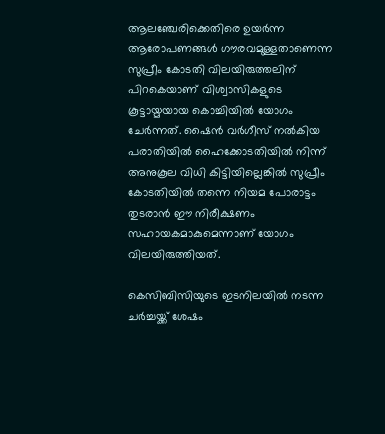ആലഞ്ചേരിക്കെതിരെ ഉയര്‍ന്ന ആരോപണങ്ങള്‍ ഗൗരവമുള്ളതാണെന്ന സുപ്രീം കോടതി വിലയിരുത്തലിന് പിറകെയാണ് വിശ്വാസികളുടെ കൂട്ടായ്മയായ കൊച്ചിയില്‍ യോഗം ചേര്‍ന്നത്. ഷൈന്‍ വര്‍ഗീസ് നല്‍കിയ പരാതിയില്‍ ഹൈക്കോടതിയില്‍ നിന്ന് അനുകൂല വിധി കിട്ടിയില്ലെങ്കില്‍ സുപ്രീം കോടതിയില്‍ തന്നെ നിയമ പോരാട്ടം തുടരാന്‍ ഈ നിരീക്ഷണം സഹായകമാകുമെന്നാണ് യോഗം വിലയിരുത്തിയത്.

കെസിബിസിയുടെ ഇടനിലയില്‍ നടന്ന ചര്‍ച്ചയ്ക്ക് ശേഷം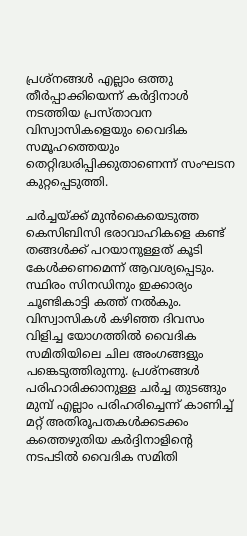പ്രശ്‌നങ്ങള്‍ എല്ലാം ഒത്തു തീര്‍പ്പാക്കിയെന്ന് കര്‍ദ്ദിനാള്‍ നടത്തിയ പ്രസ്താവന വിസ്വാസികളെയും വൈദിക സമൂഹത്തെയും തെറ്റിദ്ധരിപ്പിക്കുതാണെന്ന് സംഘടന കുറ്റപ്പെടുത്തി.

ചര്‍ച്ചയ്ക്ക് മുന്‍കൈയെടുത്ത കെസിബിസി ഭരാവാഹികളെ കണ്ട് തങ്ങള്‍ക്ക് പറയാനുള്ളത് കൂടി കേള്‍ക്കണമെന്ന് ആവശ്യപ്പെടും. സ്ഥിരം സിനഡിനും ഇക്കാര്യം ചൂണ്ടികാട്ടി കത്ത് നല്‍കും. വിസ്വാസികള്‍ കഴിഞ്ഞ ദിവസം വിളിച്ച യോഗത്തില്‍ വൈദിക സമിതിയിലെ ചില അംഗങ്ങളും പങ്കെടുത്തിരുന്നു. പ്രശ്‌നങ്ങള്‍ പരിഹാരിക്കാനുള്ള ചര്‍ച്ച തുടങ്ങും മുമ്പ് എല്ലാം പരിഹരിച്ചെന്ന് കാണിച്ച് മറ്റ് അതിരൂപതകള്‍ക്കടക്കം കത്തെഴുതിയ കര്‍ദ്ദിനാളിന്റെ നടപടില്‍ വൈദിക സമിതി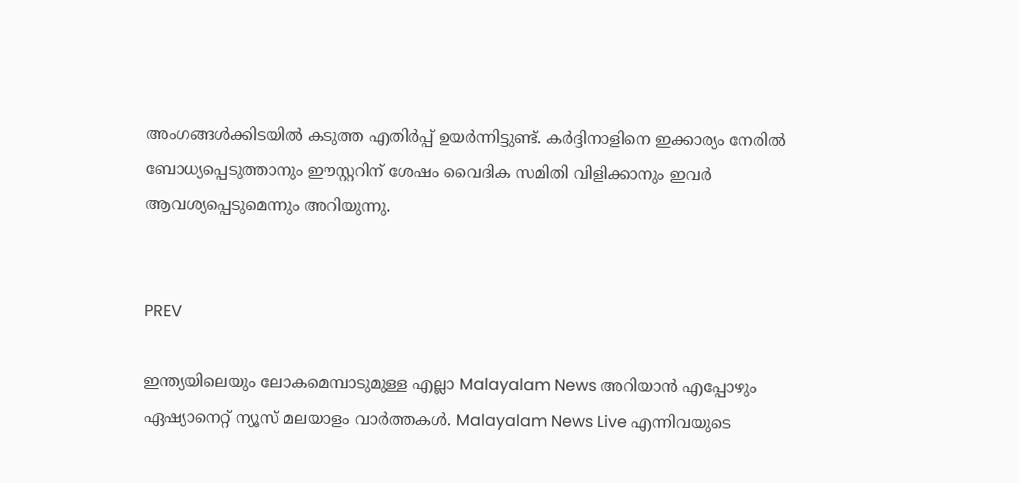അംഗങ്ങള്‍ക്കിടയില്‍ കടുത്ത എതിര്‍പ്പ് ഉയര്‍ന്നിട്ടുണ്ട്. കര്‍ദ്ദിനാളിനെ ഇക്കാര്യം നേരില്‍ ബോധ്യപ്പെടുത്താനും ഈസ്റ്ററിന് ശേഷം വൈദിക സമിതി വിളിക്കാനും ഇവര്‍ ആവശ്യപ്പെടുമെന്നും അറിയുന്നു.


PREV

ഇന്ത്യയിലെയും ലോകമെമ്പാടുമുള്ള എല്ലാ Malayalam News അറിയാൻ എപ്പോഴും ഏഷ്യാനെറ്റ് ന്യൂസ് മലയാളം വാർത്തകൾ. Malayalam News Live എന്നിവയുടെ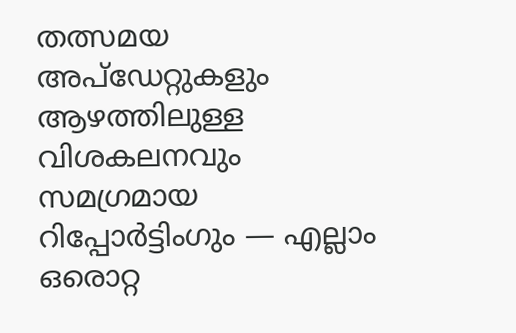തത്സമയ അപ്‌ഡേറ്റുകളും ആഴത്തിലുള്ള വിശകലനവും സമഗ്രമായ റിപ്പോർട്ടിംഗും — എല്ലാം ഒരൊറ്റ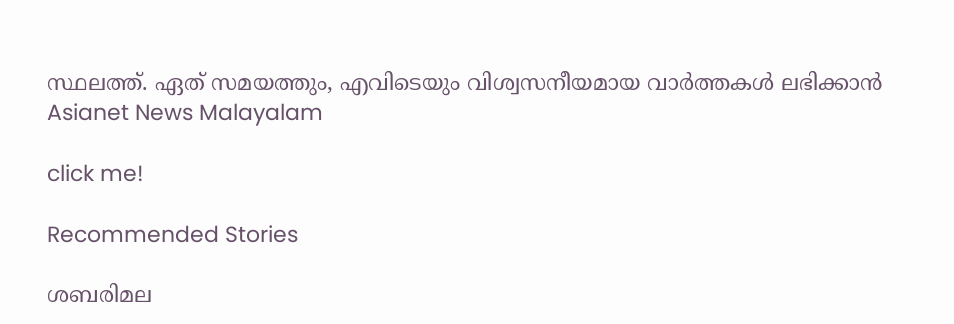സ്ഥലത്ത്. ഏത് സമയത്തും, എവിടെയും വിശ്വസനീയമായ വാർത്തകൾ ലഭിക്കാൻ Asianet News Malayalam

click me!

Recommended Stories

ശബരിമല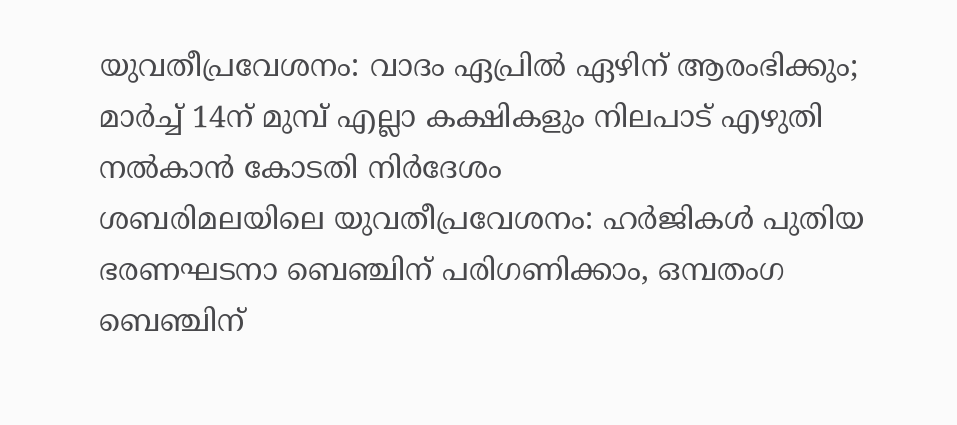യുവതീപ്രവേശനം: വാദം ഏപ്രിൽ ഏഴിന് ആരംഭിക്കും; മാർച്ച് 14ന് മുമ്പ് എല്ലാ കക്ഷികളും നിലപാട് എഴുതി നൽകാൻ കോടതി നിർദേശം
ശബരിമലയിലെ യുവതീപ്രവേശനം: ഹർജികൾ പുതിയ ഭരണഘടനാ ബെഞ്ചിന് പരിഗണിക്കാം, ഒമ്പതംഗ ബെഞ്ചിന്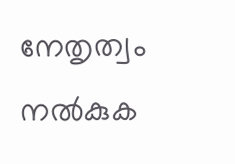നേതൃത്വം നൽകുക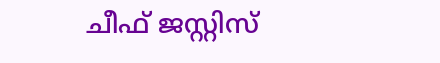ചീഫ് ജസ്റ്റിസ്